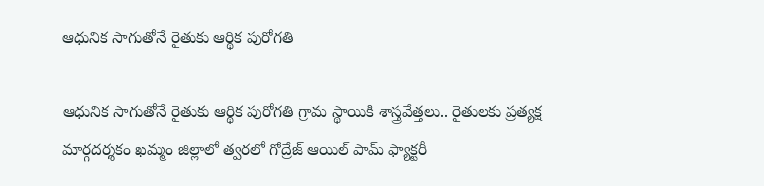ఆధునిక సాగుతోనే రైతుకు ఆర్థిక పురోగతి

ఆధునిక సాగుతోనే రైతుకు ఆర్థిక పురోగతి గ్రామ స్థాయికి శాస్త్రవేత్తలు.. రైతులకు ప్రత్యక్ష మార్గదర్శకం ఖమ్మం జిల్లాలో త్వరలో గోద్రేజ్ ఆయిల్ పామ్ ఫ్యాక్టరీ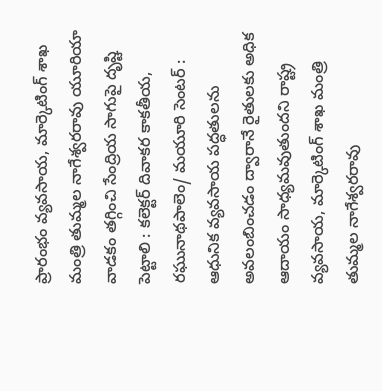ప్రారంభం వ్యవసాయ, మార్కెటింగ్ శాఖ మంత్రి తుమ్మల నాగేశ్వరరావు యూరియా వాడకం తగ్గించి సేంద్రియ సాగుపై దృష్టి పెట్టాలి : కలెక్టర్ దివాకర కాకతీయ, ర‌ఘునాథ‌పాలెం/ మయూరి సెంటర్ : ఆధునిక వ్యవసాయ పద్ధతులను అవలంబించడం ద్వారానే రైతులకు అధిక ఆదాయం సాధ్యమవుతుందని రాష్ట్ర వ్యవసాయ, మార్కెటింగ్ శాఖ మంత్రి తుమ్మల నాగేశ్వరరావు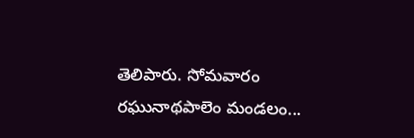తెలిపారు. సోమవారం రఘునాథపాలెం మండలం...